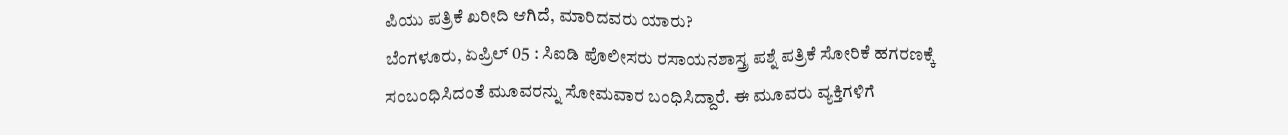ಪಿಯು ಪತ್ರಿಕೆ ಖರೀದಿ ಆಗಿದೆ, ಮಾರಿದವರು ಯಾರು?
ಬೆಂಗಳೂರು, ಏಪ್ರಿಲ್ 05 : ಸಿಐಡಿ ಪೊಲೀಸರು ರಸಾಯನಶಾಸ್ತ್ರ ಪಶ್ನೆ ಪತ್ರಿಕೆ ಸೋರಿಕೆ ಹಗರಣಕ್ಕೆ ಸಂಬಂಧಿಸಿದಂತೆ ಮೂವರನ್ನು ಸೋಮವಾರ ಬಂಧಿಸಿದ್ದಾರೆ. ಈ ಮೂವರು ವ್ಯಕ್ತಿಗಳಿಗೆ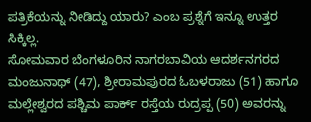ಪತ್ರಿಕೆಯನ್ನು ನೀಡಿದ್ದು ಯಾರು? ಎಂಬ ಪ್ರಶ್ನೆಗೆ ಇನ್ನೂ ಉತ್ತರ ಸಿಕ್ಕಿಲ್ಲ.
ಸೋಮವಾರ ಬೆಂಗಳೂರಿನ ನಾಗರಬಾವಿಯ ಆದರ್ಶನಗರದ ಮಂಜುನಾಥ್ (47), ಶ್ರೀರಾಮಪುರದ ಓಬಳರಾಜು (51) ಹಾಗೂ ಮಲ್ಲೇಶ್ವರದ ಪಶ್ಚಿಮ ಪಾರ್ಕ್ ರಸ್ತೆಯ ರುದ್ರಪ್ಪ (50) ಅವರನ್ನು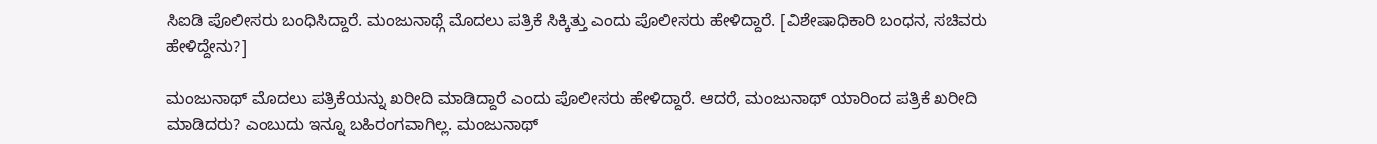ಸಿಐಡಿ ಪೊಲೀಸರು ಬಂಧಿಸಿದ್ದಾರೆ. ಮಂಜುನಾಥ್ಗೆ ಮೊದಲು ಪತ್ರಿಕೆ ಸಿಕ್ಕಿತ್ತು ಎಂದು ಪೊಲೀಸರು ಹೇಳಿದ್ದಾರೆ. [ವಿಶೇಷಾಧಿಕಾರಿ ಬಂಧನ, ಸಚಿವರು ಹೇಳಿದ್ದೇನು?]

ಮಂಜುನಾಥ್ ಮೊದಲು ಪತ್ರಿಕೆಯನ್ನು ಖರೀದಿ ಮಾಡಿದ್ದಾರೆ ಎಂದು ಪೊಲೀಸರು ಹೇಳಿದ್ದಾರೆ. ಆದರೆ, ಮಂಜುನಾಥ್ ಯಾರಿಂದ ಪತ್ರಿಕೆ ಖರೀದಿ ಮಾಡಿದರು? ಎಂಬುದು ಇನ್ನೂ ಬಹಿರಂಗವಾಗಿಲ್ಲ. ಮಂಜುನಾಥ್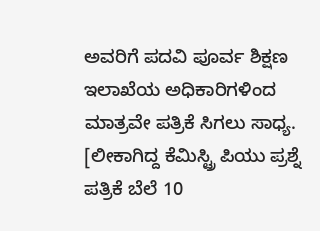ಅವರಿಗೆ ಪದವಿ ಪೂರ್ವ ಶಿಕ್ಷಣ ಇಲಾಖೆಯ ಅಧಿಕಾರಿಗಳಿಂದ ಮಾತ್ರವೇ ಪತ್ರಿಕೆ ಸಿಗಲು ಸಾಧ್ಯ. [ಲೀಕಾಗಿದ್ದ ಕೆಮಿಸ್ಟ್ರಿ ಪಿಯು ಪ್ರಶ್ನೆ ಪತ್ರಿಕೆ ಬೆಲೆ 10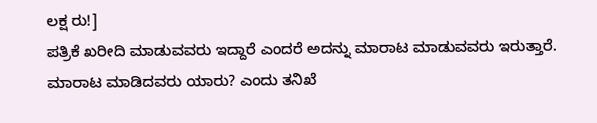ಲಕ್ಷ ರು!]
ಪತ್ರಿಕೆ ಖರೀದಿ ಮಾಡುವವರು ಇದ್ದಾರೆ ಎಂದರೆ ಅದನ್ನು ಮಾರಾಟ ಮಾಡುವವರು ಇರುತ್ತಾರೆ. ಮಾರಾಟ ಮಾಡಿದವರು ಯಾರು? ಎಂದು ತನಿಖೆ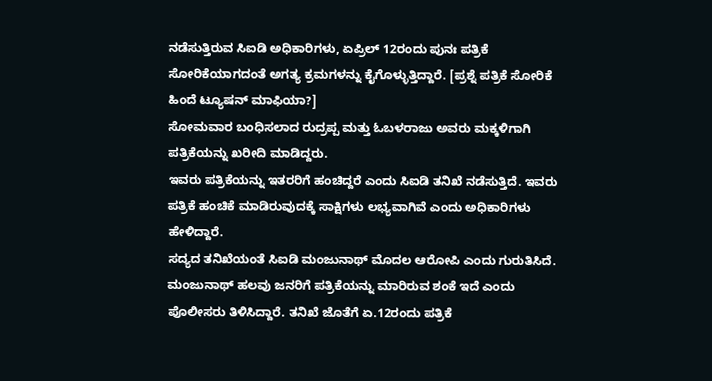ನಡೆಸುತ್ತಿರುವ ಸಿಐಡಿ ಅಧಿಕಾರಿಗಳು, ಏಪ್ರಿಲ್ 12ರಂದು ಪುನಃ ಪತ್ರಿಕೆ ಸೋರಿಕೆಯಾಗದಂತೆ ಅಗತ್ಯ ಕ್ರಮಗಳನ್ನು ಕೈಗೊಳ್ಳುತ್ತಿದ್ದಾರೆ. [ಪ್ರಶ್ನೆ ಪತ್ರಿಕೆ ಸೋರಿಕೆ ಹಿಂದೆ ಟ್ಯೂಷನ್ ಮಾಫಿಯಾ?]
ಸೋಮವಾರ ಬಂಧಿಸಲಾದ ರುದ್ರಪ್ಪ ಮತ್ತು ಓಬಳರಾಜು ಅವರು ಮಕ್ಕಳಿಗಾಗಿ ಪತ್ರಿಕೆಯನ್ನು ಖರೀದಿ ಮಾಡಿದ್ದರು.
ಇವರು ಪತ್ರಿಕೆಯನ್ನು ಇತರರಿಗೆ ಹಂಚಿದ್ದರೆ ಎಂದು ಸಿಐಡಿ ತನಿಖೆ ನಡೆಸುತ್ತಿದೆ. ಇವರು ಪತ್ರಿಕೆ ಹಂಚಿಕೆ ಮಾಡಿರುವುದಕ್ಕೆ ಸಾಕ್ಷಿಗಳು ಲಭ್ಯವಾಗಿವೆ ಎಂದು ಅಧಿಕಾರಿಗಳು ಹೇಳಿದ್ದಾರೆ.
ಸದ್ಯದ ತನಿಖೆಯಂತೆ ಸಿಐಡಿ ಮಂಜುನಾಥ್ ಮೊದಲ ಆರೋಪಿ ಎಂದು ಗುರುತಿಸಿದೆ. ಮಂಜುನಾಥ್ ಹಲವು ಜನರಿಗೆ ಪತ್ರಿಕೆಯನ್ನು ಮಾರಿರುವ ಶಂಕೆ ಇದೆ ಎಂದು ಪೊಲೀಸರು ತಿಳಿಸಿದ್ದಾರೆ. ತನಿಖೆ ಜೊತೆಗೆ ಏ.12ರಂದು ಪತ್ರಿಕೆ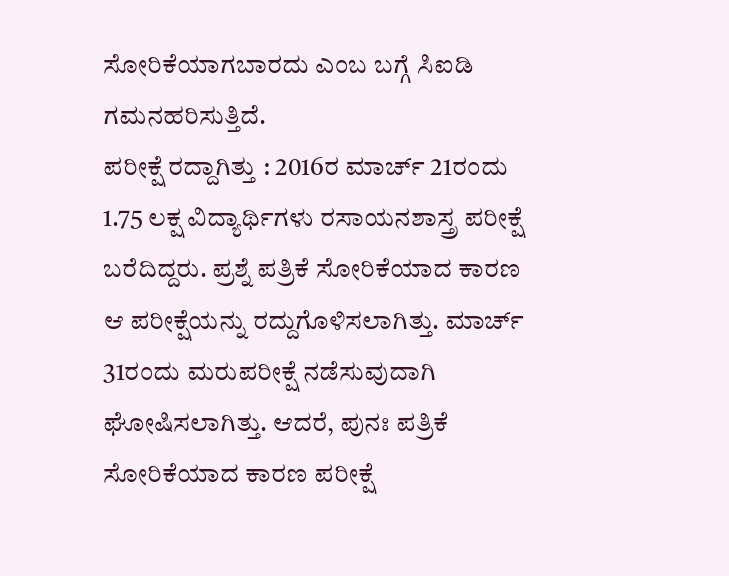ಸೋರಿಕೆಯಾಗಬಾರದು ಎಂಬ ಬಗ್ಗೆ ಸಿಐಡಿ ಗಮನಹರಿಸುತ್ತಿದೆ.
ಪರೀಕ್ಷೆ ರದ್ದಾಗಿತ್ತು : 2016ರ ಮಾರ್ಚ್ 21ರಂದು 1.75 ಲಕ್ಷ ವಿದ್ಯಾರ್ಥಿಗಳು ರಸಾಯನಶಾಸ್ತ್ರ ಪರೀಕ್ಷೆ ಬರೆದಿದ್ದರು. ಪ್ರಶ್ನೆ ಪತ್ರಿಕೆ ಸೋರಿಕೆಯಾದ ಕಾರಣ ಆ ಪರೀಕ್ಷೆಯನ್ನು ರದ್ದುಗೊಳಿಸಲಾಗಿತ್ತು. ಮಾರ್ಚ್ 31ರಂದು ಮರುಪರೀಕ್ಷೆ ನಡೆಸುವುದಾಗಿ ಘೋಷಿಸಲಾಗಿತ್ತು. ಆದರೆ, ಪುನಃ ಪತ್ರಿಕೆ ಸೋರಿಕೆಯಾದ ಕಾರಣ ಪರೀಕ್ಷೆ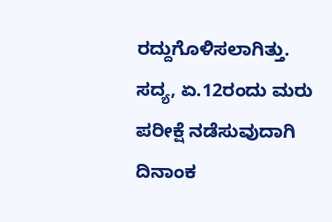ರದ್ದುಗೊಳಿಸಲಾಗಿತ್ತು. ಸದ್ಯ, ಏ.12ರಂದು ಮರು ಪರೀಕ್ಷೆ ನಡೆಸುವುದಾಗಿ ದಿನಾಂಕ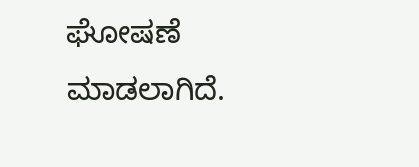ಘೋಷಣೆ ಮಾಡಲಾಗಿದೆ.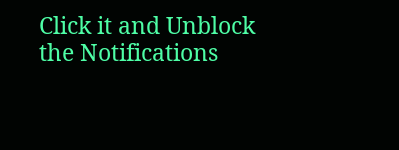Click it and Unblock the Notifications